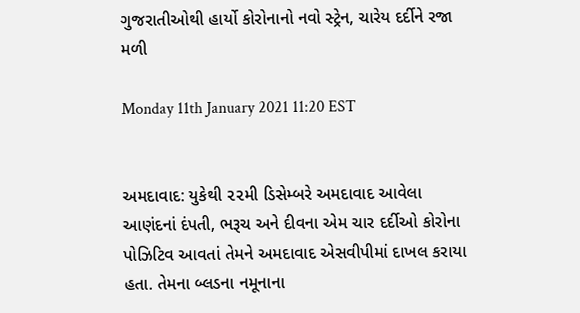ગુજરાતીઓથી હાર્યો કોરોનાનો નવો સ્ટ્રેન, ચારેય દર્દીને રજા મળી

Monday 11th January 2021 11:20 EST


અમદાવાદ: યુકેથી ૨૨મી ડિસેમ્બરે અમદાવાદ આવેલા આણંદનાં દંપતી, ભરૂચ અને દીવના એમ ચાર દર્દીઓ કોરોના પોઝિટિવ આવતાં તેમને અમદાવાદ એસવીપીમાં દાખલ કરાયા હતા. તેમના બ્લડના નમૂનાના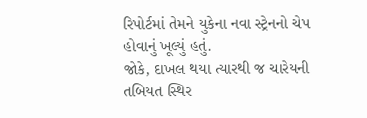રિપોર્ટમાં તેમને યુકેના નવા સ્ટ્રેનનો ચેપ હોવાનું ખૂલ્યું હતું.
જોકે, દાખલ થયા ત્યારથી જ ચારેયની તબિયત સ્થિર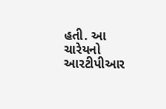હતી. આ ચારેયનો આરટીપીઆર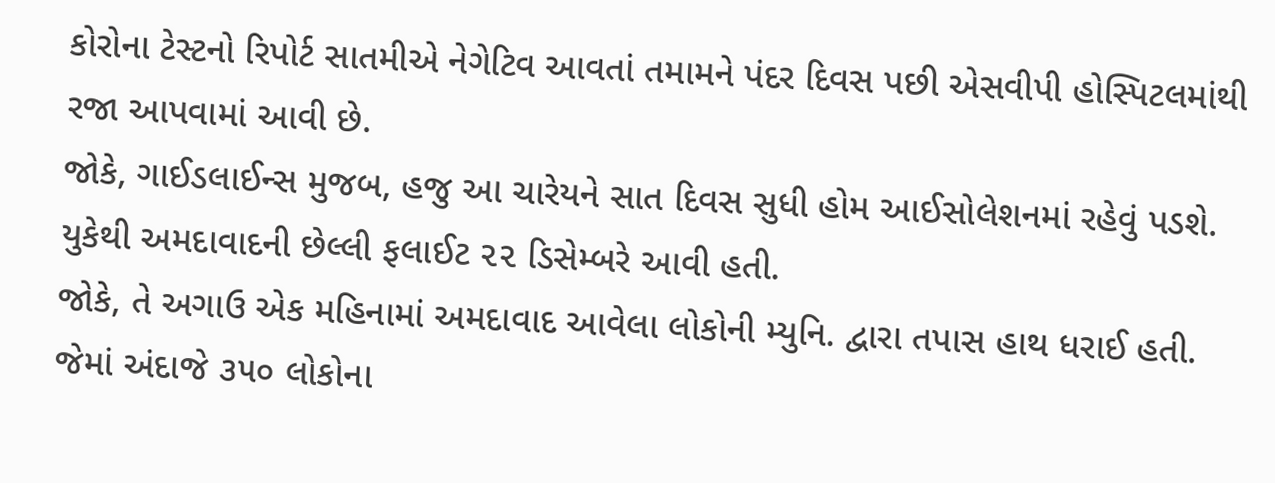કોરોના ટેસ્ટનો રિપોર્ટ સાતમીએ નેગેટિવ આવતાં તમામને પંદર દિવસ પછી એસવીપી હોસ્પિટલમાંથી રજા આપવામાં આવી છે.
જોકે, ગાઈડલાઈન્સ મુજબ, હજુ આ ચારેયને સાત દિવસ સુધી હોમ આઈસોલેશનમાં રહેવું પડશે. યુકેથી અમદાવાદની છેલ્લી ફલાઈટ ૨૨ ડિસેમ્બરે આવી હતી.
જોકે, તે અગાઉ એક મહિનામાં અમદાવાદ આવેલા લોકોની મ્યુનિ. દ્વારા તપાસ હાથ ધરાઈ હતી. જેમાં અંદાજે ૩૫૦ લોકોના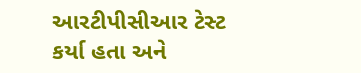આરટીપીસીઆર ટેસ્ટ કર્યા હતા અને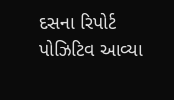દસના રિપોર્ટ પોઝિટિવ આવ્યા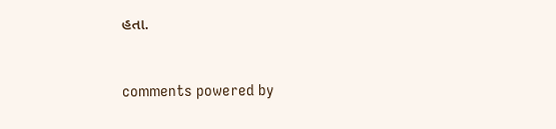હતા.


comments powered by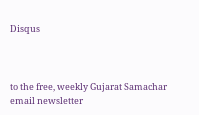Disqus



to the free, weekly Gujarat Samachar email newsletter